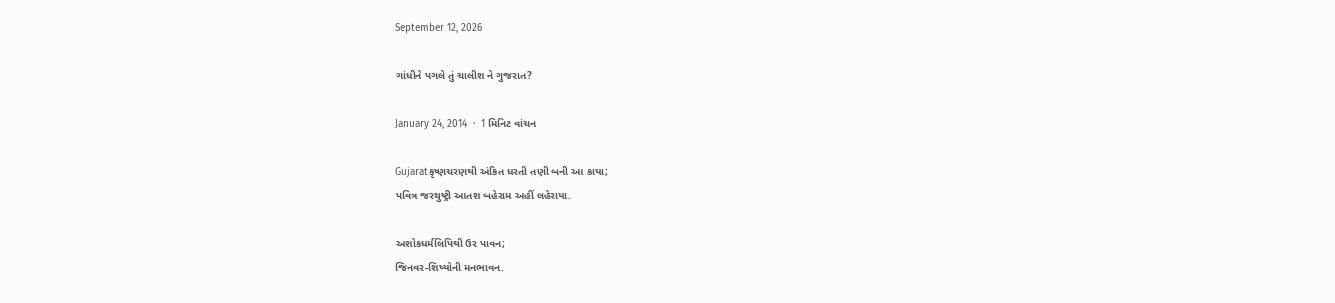September 12, 2026

ગાંધીને પગલે તું ચાલીશ ને ગુજરાત?

January 24, 2014  ·  1 મિનિટ વાંચન

Gujaratકૃષ્ણચરણથી અંકિત ધરતી તણી બની આ કાયા;
પવિત્ર જરથુષ્ટ્રી આતશ બહેરામ અહીં લહેરાયા.

અશોકધર્મલિપિથી ઉર પાવન;
જિનવર-શિષ્યોની મનભાવન.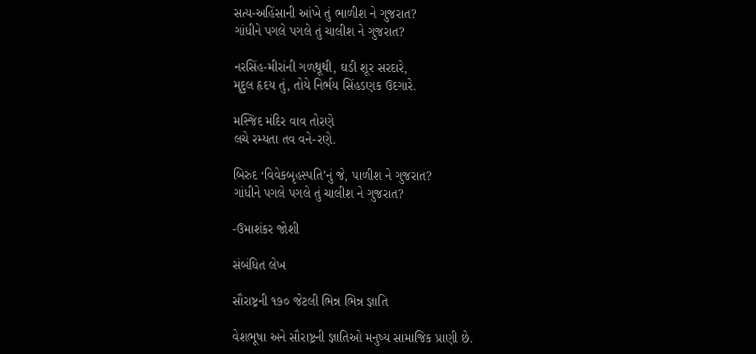સત્ય-અહિંસાની આંખે તું ભાળીશ ને ગુજરાત?
ગાંધીને પગલે પગલે તું ચાલીશ ને ગુજરાત?

નરસિંહ-મીરાંની ગળથૂથી, ઘડી શૂર સરદારે,
મૃદુલ હૃદય તું, તોયે નિર્ભય સિંહડણક ઉદગારે.

મસ્જિદ મંદિર વાવ તોરણે
લચે રમ્યતા તવ વને-રણે.

બિરુદ ‘વિવેકબૃહસ્પતિ’નું જે, પાળીશ ને ગુજરાત?
ગાંધીને પગલે પગલે તું ચાલીશ ને ગુજરાત?

-ઉમાશંકર જોશી

સંબંધિત લેખ

સૌરાષ્ટ્રની ૧૭૦ જેટલી ભિન્ન ભિન્ન જ્ઞાતિ

વેશભૂષા અને સૌરાષ્ટ્રની જ્ઞાતિઓ મનુષ્ય સામાજિક પ્રાણી છે.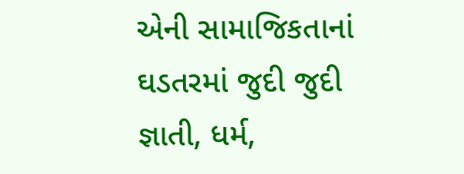એની સામાજિકતાનાં ઘડતરમાં જુદી જુદી જ્ઞાતી, ધર્મ,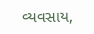વ્યવસાય,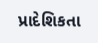પ્રાદેશિકતા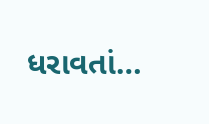ધરાવતાં…